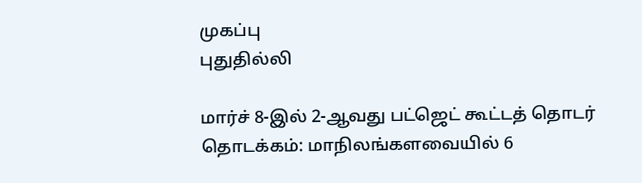முகப்பு
புதுதில்லி

மார்ச் 8-இல் 2-ஆவது பட்ஜெட் கூட்டத் தொடர் தொடக்கம்: மாநிலங்களவையில் 6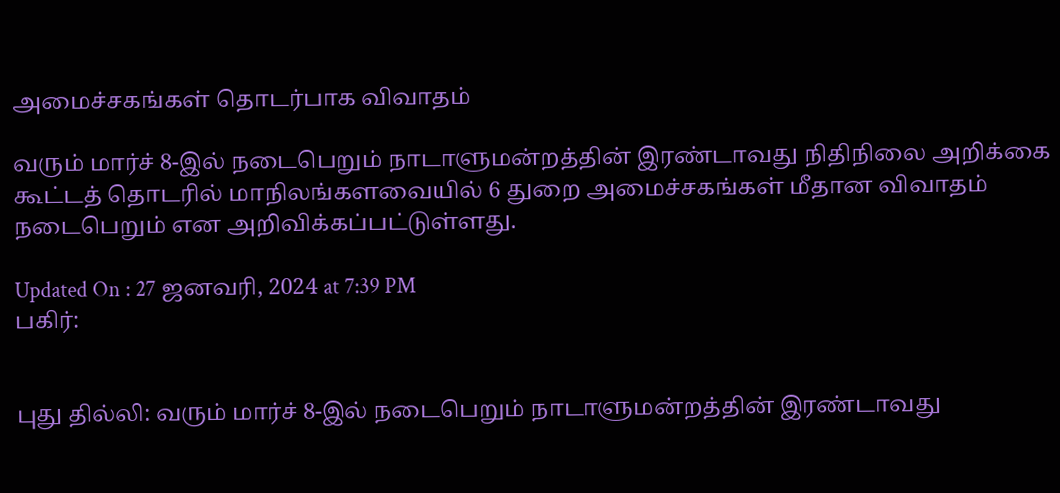அமைச்சகங்கள் தொடர்பாக விவாதம்

வரும் மார்ச் 8-இல் நடைபெறும் நாடாளுமன்றத்தின் இரண்டாவது நிதிநிலை அறிக்கை கூட்டத் தொடரில் மாநிலங்களவையில் 6 துறை அமைச்சகங்கள் மீதான விவாதம் நடைபெறும் என அறிவிக்கப்பட்டுள்ளது.

Updated On : 27 ஜனவரி, 2024 at 7:39 PM
பகிர்:


புது தில்லி: வரும் மார்ச் 8-இல் நடைபெறும் நாடாளுமன்றத்தின் இரண்டாவது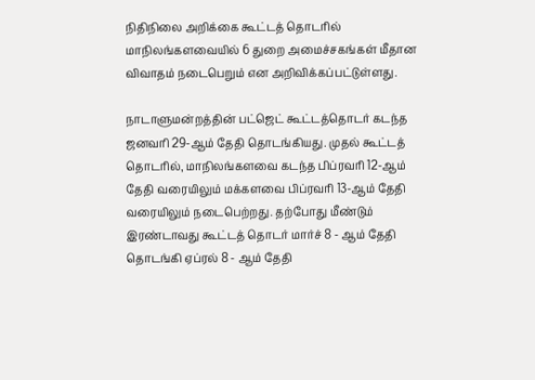நிதிநிலை அறிக்கை கூட்டத் தொடரில் மாநிலங்களவையில் 6 துறை அமைச்சகங்கள் மீதான விவாதம் நடைபெறும் என அறிவிக்கப்பட்டுள்ளது.

நாடாளுமன்றத்தின் பட்ஜெட் கூட்டத்தொடர் கடந்த ஜனவரி 29-ஆம் தேதி தொடங்கியது. முதல் கூட்டத் தொடரில், மாநிலங்களவை கடந்த பிப்ரவரி 12-ஆம் தேதி வரையிலும் மக்களவை பிப்ரவரி 13-ஆம் தேதி வரையிலும் நடைபெற்றது. தற்போது மீண்டும் இரண்டாவது கூட்டத் தொடர் மார்ச் 8 - ஆம் தேதி தொடங்கி ஏப்ரல் 8 - ஆம் தேதி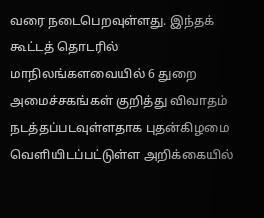வரை நடைபெறவுள்ளது. இந்தக் கூட்டத் தொடரில் மாநிலங்களவையில் 6 துறை அமைச்சகங்கள் குறித்து விவாதம் நடத்தப்படவுள்ளதாக புதன்கிழமை வெளியிடப்பட்டுள்ள அறிக்கையில்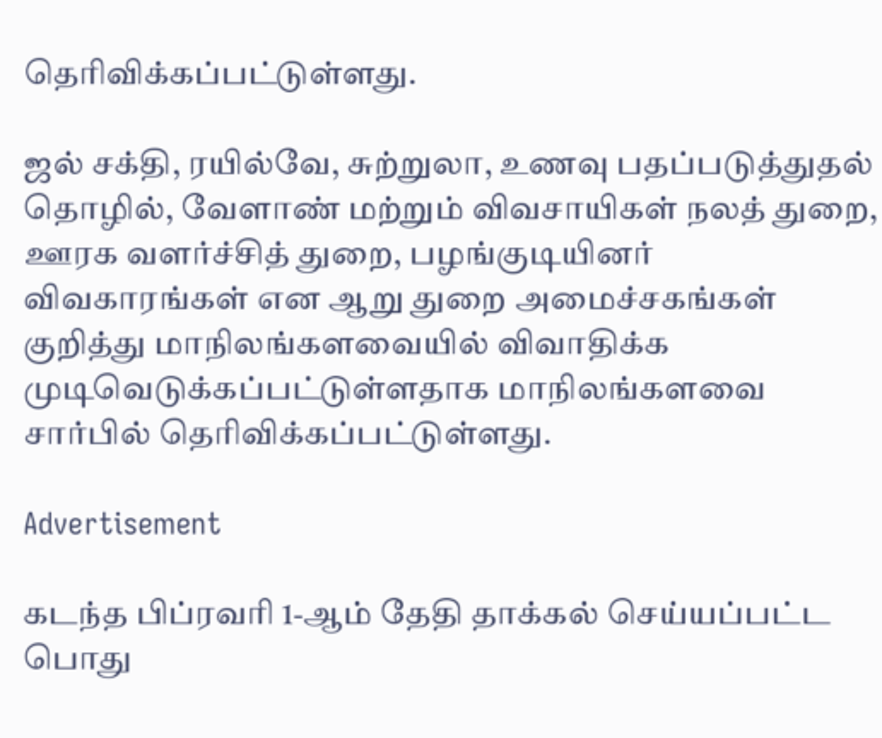தெரிவிக்கப்பட்டுள்ளது.

ஜல் சக்தி, ரயில்வே, சுற்றுலா, உணவு பதப்படுத்துதல் தொழில், வேளாண் மற்றும் விவசாயிகள் நலத் துறை, ஊரக வளர்ச்சித் துறை, பழங்குடியினர் விவகாரங்கள் என ஆறு துறை அமைச்சகங்கள் குறித்து மாநிலங்களவையில் விவாதிக்க முடிவெடுக்கப்பட்டுள்ளதாக மாநிலங்களவை சார்பில் தெரிவிக்கப்பட்டுள்ளது.

Advertisement

கடந்த பிப்ரவரி 1-ஆம் தேதி தாக்கல் செய்யப்பட்ட பொது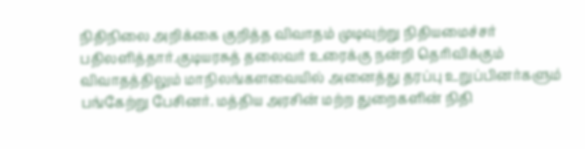நிதிநிலை அறிக்கை குறித்த விவாதம் முடிவுற்று நிதியமைச்சர் பதிலளித்தார்.குடியரசுத் தலைவர் உரைக்கு நன்றி தெரிவிக்கும் விவாதத்திலும் மாநிலங்களவையில் அனைத்து தரப்பு உறுப்பினர்களும் பங்கேற்று பேசினர். மத்திய அரசின் மற்ற துறைகளின் நிதி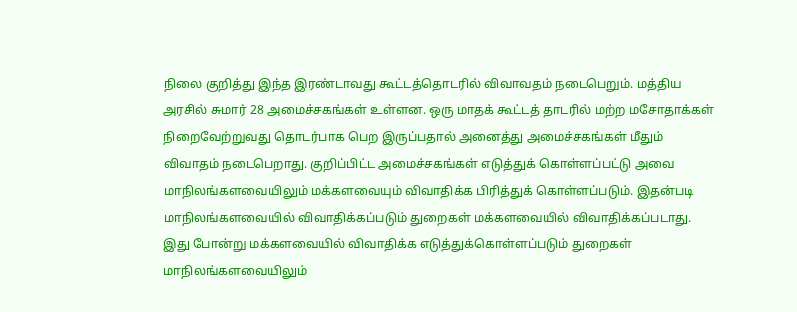நிலை குறித்து இந்த இரண்டாவது கூட்டத்தொடரில் விவாவதம் நடைபெறும். மத்திய அரசில் சுமார் 28 அமைச்சகங்கள் உள்ளன. ஒரு மாதக் கூட்டத் தாடரில் மற்ற மசோதாக்கள் நிறைவேற்றுவது தொடர்பாக பெற இருப்பதால் அனைத்து அமைச்சகங்கள் மீதும் விவாதம் நடைபெறாது. குறிப்பிட்ட அமைச்சகங்கள் எடுத்துக் கொள்ளப்பட்டு அவை மாநிலங்களவையிலும் மக்களவையும் விவாதிக்க பிரித்துக் கொள்ளப்படும். இதன்படி மாநிலங்களவையில் விவாதிக்கப்படும் துறைகள் மக்களவையில் விவாதிக்கப்படாது. இது போன்று மக்களவையில் விவாதிக்க எடுத்துக்கொள்ளப்படும் துறைகள் மாநிலங்களவையிலும்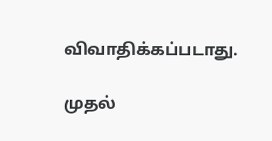விவாதிக்கப்படாது.

முதல்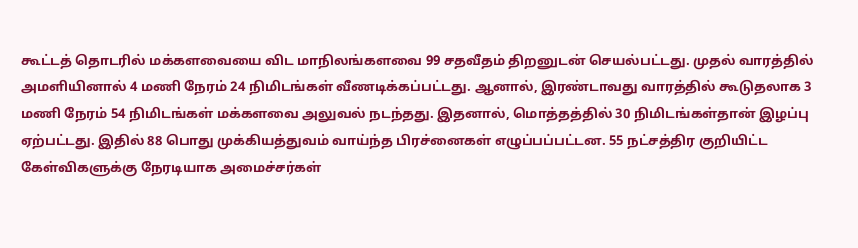கூட்டத் தொடரில் மக்களவையை விட மாநிலங்களவை 99 சதவீதம் திறனுடன் செயல்பட்டது. முதல் வாரத்தில் அமளியினால் 4 மணி நேரம் 24 நிமிடங்கள் வீணடிக்கப்பட்டது. ஆனால், இரண்டாவது வாரத்தில் கூடுதலாக 3 மணி நேரம் 54 நிமிடங்கள் மக்களவை அலுவல் நடந்தது. இதனால், மொத்தத்தில் 30 நிமிடங்கள்தான் இழப்பு ஏற்பட்டது. இதில் 88 பொது முக்கியத்துவம் வாய்ந்த பிரச்னைகள் எழுப்பப்பட்டன. 55 நட்சத்திர குறியிட்ட கேள்விகளுக்கு நேரடியாக அமைச்சர்கள்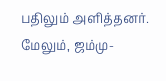பதிலும் அளித்தனர். மேலும், ஜம்மு-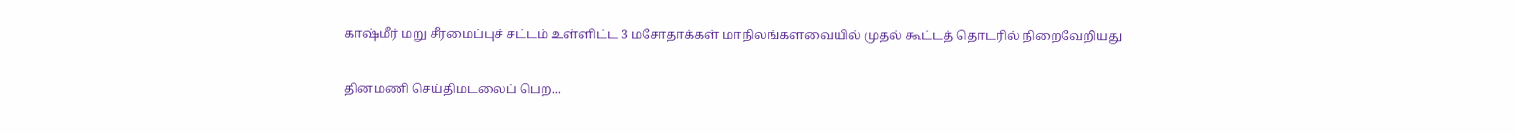காஷ்மீர் மறு சீரமைப்புச் சட்டம் உள்ளிட்ட 3 மசோதாக்கள் மாநிலங்களவையில் முதல் கூட்டத் தொடரில் நிறைவேறியது

தினமணி செய்திமடலைப் பெற...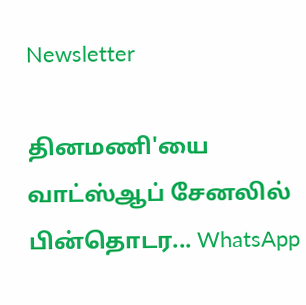Newsletter

தினமணி'யை வாட்ஸ்ஆப் சேனலில் பின்தொடர... WhatsApp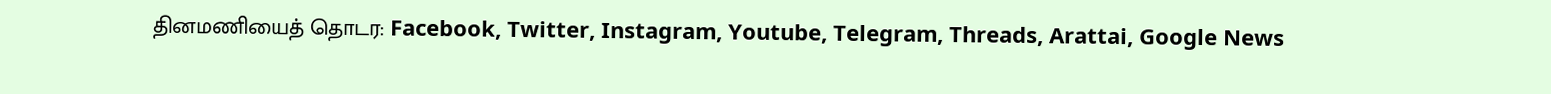தினமணியைத் தொடர: Facebook, Twitter, Instagram, Youtube, Telegram, Threads, Arattai, Google News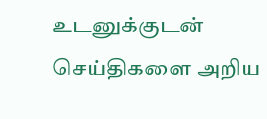உடனுக்குடன் செய்திகளை அறிய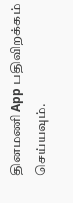தினமணி App பதிவிறக்கம் செய்யவும்.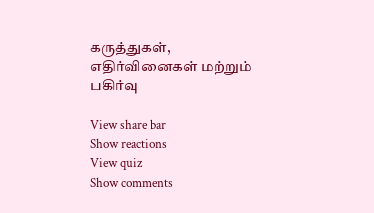கருத்துகள், எதிர்வினைகள் மற்றும் பகிர்வு

View share bar
Show reactions
View quiz
Show comments